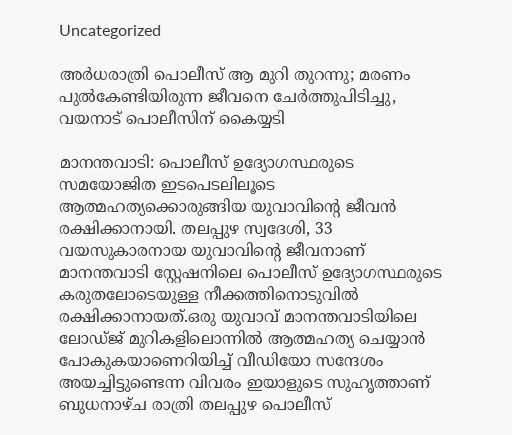Uncategorized

അര്‍ധരാത്രി പൊലീസ് ആ മുറി തുറന്നു; മരണം പുല്‍കേണ്ടിയിരുന്ന ജീവനെ ചേര്‍ത്തുപിടിച്ചു, വയനാട് പൊലീസിന് കൈയ്യടി

മാനന്തവാടി: പൊലീസ് ഉദ്യോഗസ്ഥരുടെ സമയോജിത ഇടപെടലിലൂടെ ആത്മഹത്യക്കൊരുങ്ങിയ യുവാവിന്‍റെ ജീവന്‍ രക്ഷിക്കാനായി. തലപ്പുഴ സ്വദേശി, 33 വയസുകാരനായ യുവാവിന്‍റെ ജീവനാണ് മാനന്തവാടി സ്റ്റേഷനിലെ പൊലീസ് ഉദ്യോഗസ്ഥരുടെ കരുതലോടെയുള്ള നീക്കത്തിനൊടുവില്‍ രക്ഷിക്കാനായത്.ഒരു യുവാവ് മാനന്തവാടിയിലെ ലോഡ്ജ് മുറികളിലൊന്നില്‍ ആത്മഹത്യ ചെയ്യാന്‍ പോകുകയാണെറിയിച്ച് വീഡിയോ സന്ദേശം അയച്ചിട്ടുണ്ടെന്ന വിവരം ഇയാളുടെ സുഹൃത്താണ് ബുധനാഴ്ച രാത്രി തലപ്പുഴ പൊലീസ്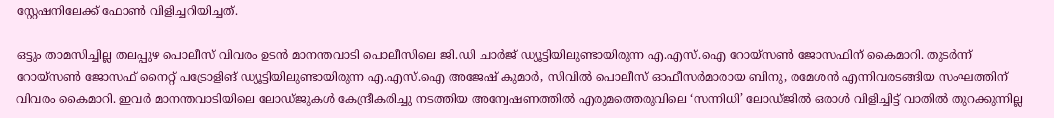സ്റ്റേഷനിലേക്ക് ഫോണ്‍ വിളിച്ചറിയിച്ചത്.

ഒട്ടും താമസിച്ചില്ല തലപ്പുഴ പൊലീസ് വിവരം ഉടന്‍ മാനന്തവാടി പൊലീസിലെ ജി.ഡി ചാര്‍ജ് ഡ്യൂട്ടിയിലുണ്ടായിരുന്ന എ.എസ്.ഐ റോയ്സണ്‍ ജോസഫിന് കൈമാറി. തുടര്‍ന്ന് റോയ്‌സണ്‍ ജോസഫ് നൈറ്റ് പട്രോളിങ് ഡ്യൂട്ടിയിലുണ്ടായിരുന്ന എ.എസ്.ഐ അജേഷ് കുമാര്‍, സിവില്‍ പൊലീസ് ഓഫീസര്‍മാരായ ബിനു, രമേശന്‍ എന്നിവരടങ്ങിയ സംഘത്തിന് വിവരം കൈമാറി. ഇവര്‍ മാനന്തവാടിയിലെ ലോഡ്ജുകള്‍ കേന്ദ്രീകരിച്ചു നടത്തിയ അന്വേഷണത്തില്‍ എരുമത്തെരുവിലെ ‘സന്നിധി’ ലോഡ്ജില്‍ ഒരാള്‍ വിളിച്ചിട്ട് വാതില്‍ തുറക്കുന്നില്ല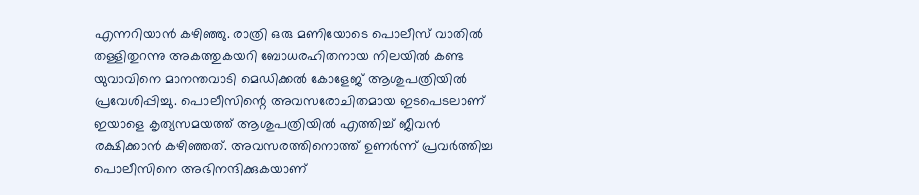എന്നറിയാന്‍ കഴിഞ്ഞു. രാത്രി ഒരു മണിയോടെ പൊലീസ് വാതില്‍ തള്ളിതുറന്നു അകത്തുകയറി ബോധരഹിതനായ നിലയില്‍ കണ്ട യുവാവിനെ മാനന്തവാടി മെഡിക്കല്‍ കോളേജ് ആശുപത്രിയില്‍ പ്രവേശിപ്പിച്ചു. പൊലീസിന്റെ അവസരോചിതമായ ഇടപെടലാണ് ഇയാളെ കൃത്യസമയത്ത് ആശുപത്രിയില്‍ എത്തിച്ച് ജീവന്‍ രക്ഷിക്കാന്‍ കഴിഞ്ഞത്. അവസരത്തിനൊത്ത് ഉണര്‍ന്ന് പ്രവര്‍ത്തിച്ച പൊലീസിനെ അഭിനന്ദിക്കുകയാണ്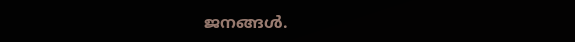ജനങ്ങള്‍.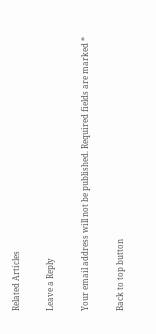Related Articles

Leave a Reply

Your email address will not be published. Required fields are marked *

Back to top button